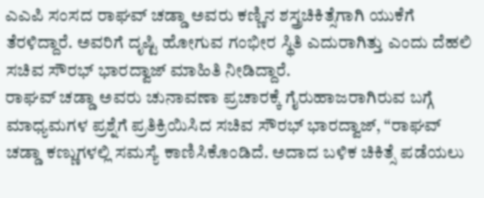ಎಎಪಿ ಸಂಸದ ರಾಘವ್ ಚಡ್ಡಾ ಅವರು ಕಣ್ಣಿನ ಶಸ್ತ್ರಚಿಕಿತ್ಸೆಗಾಗಿ ಯುಕೆಗೆ ತೆರಳಿದ್ದಾರೆ. ಅವರಿಗೆ ದೃಷ್ಟಿ ಹೋಗುವ ಗಂಭೀರ ಸ್ಥಿತಿ ಎದುರಾಗಿತ್ತು ಎಂದು ದೆಹಲಿ ಸಚಿವ ಸೌರಭ್ ಭಾರದ್ವಾಜ್ ಮಾಹಿತಿ ನೀಡಿದ್ದಾರೆ.
ರಾಘವ್ ಚಡ್ಡಾ ಅವರು ಚುನಾವಣಾ ಪ್ರಚಾರಕ್ಕೆ ಗೈರುಹಾಜರಾಗಿರುವ ಬಗ್ಗೆ ಮಾಧ್ಯಮಗಳ ಪ್ರಶ್ನೆಗೆ ಪ್ರತಿಕ್ರಿಯಿಸಿದ ಸಚಿವ ಸೌರಭ್ ಭಾರದ್ವಾಜ್, “ರಾಘವ್ ಚಡ್ಡಾ ಕಣ್ಣುಗಳಲ್ಲಿ ಸಮಸ್ಯೆ ಕಾಣಿಸಿಕೊಂಡಿದೆ. ಅದಾದ ಬಳಿಕ ಚಿಕಿತ್ಸೆ ಪಡೆಯಲು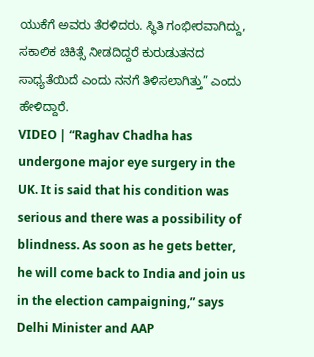ಯುಕೆಗೆ ಅವರು ತೆರಳಿದರು. ಸ್ಥಿತಿ ಗಂಭೀರವಾಗಿದ್ದು, ಸಕಾಲಿಕ ಚಿಕಿತ್ಸೆ ನೀಡದಿದ್ದರೆ ಕುರುಡುತನದ ಸಾಧ್ಯತೆಯಿದೆ ಎಂದು ನನಗೆ ತಿಳಿಸಲಾಗಿತ್ತು” ಎಂದು ಹೇಳಿದ್ದಾರೆ.
VIDEO | “Raghav Chadha has undergone major eye surgery in the UK. It is said that his condition was serious and there was a possibility of blindness. As soon as he gets better, he will come back to India and join us in the election campaigning,” says Delhi Minister and AAP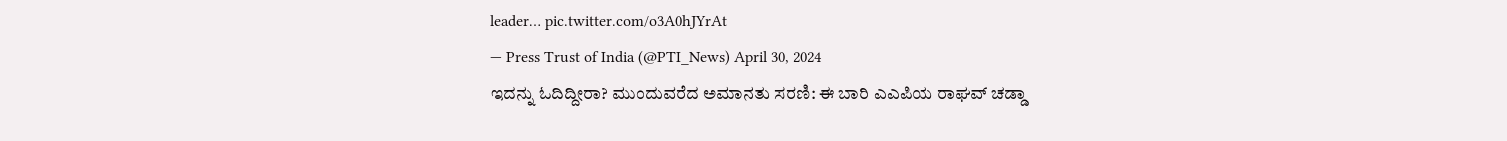leader… pic.twitter.com/o3A0hJYrAt
— Press Trust of India (@PTI_News) April 30, 2024
ಇದನ್ನು ಓದಿದ್ದೀರಾ? ಮುಂದುವರೆದ ಅಮಾನತು ಸರಣಿ: ಈ ಬಾರಿ ಎಎಪಿಯ ರಾಘವ್ ಚಡ್ಡಾ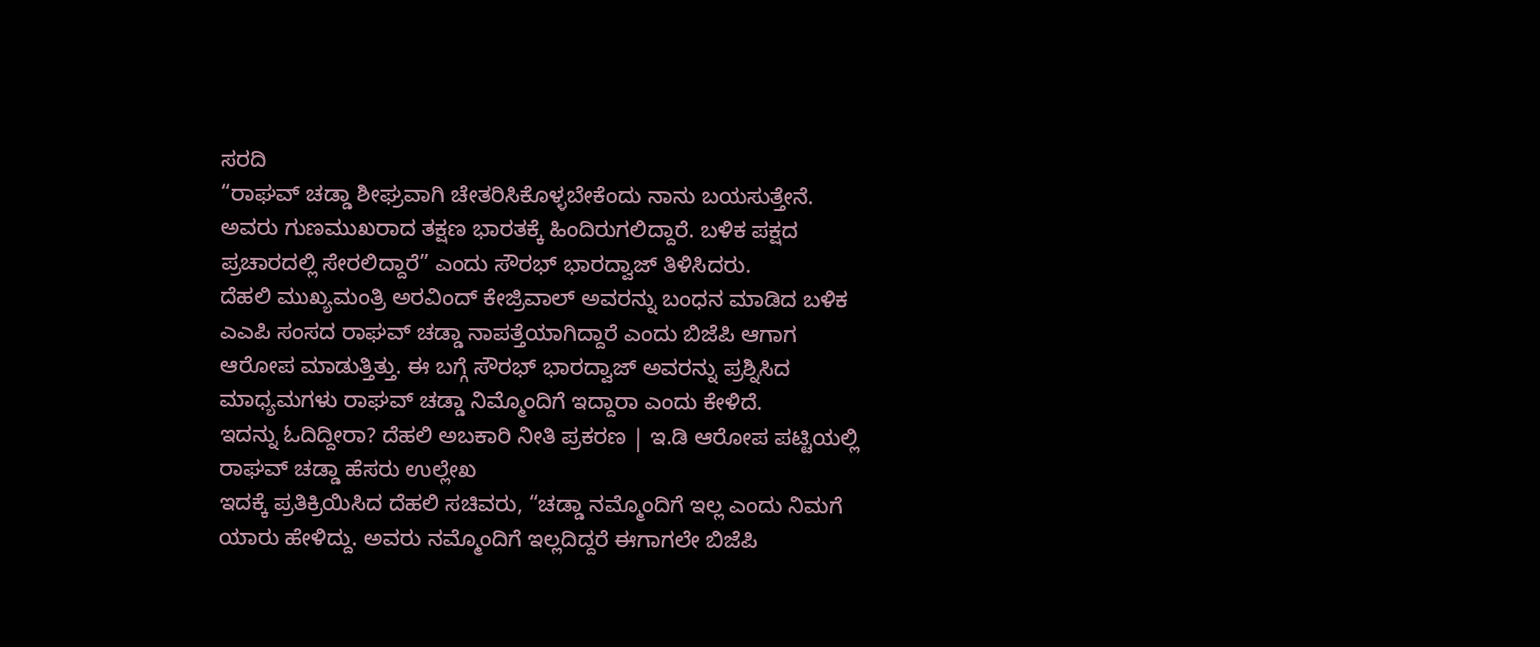ಸರದಿ
“ರಾಘವ್ ಚಡ್ಡಾ ಶೀಘ್ರವಾಗಿ ಚೇತರಿಸಿಕೊಳ್ಳಬೇಕೆಂದು ನಾನು ಬಯಸುತ್ತೇನೆ. ಅವರು ಗುಣಮುಖರಾದ ತಕ್ಷಣ ಭಾರತಕ್ಕೆ ಹಿಂದಿರುಗಲಿದ್ದಾರೆ. ಬಳಿಕ ಪಕ್ಷದ ಪ್ರಚಾರದಲ್ಲಿ ಸೇರಲಿದ್ದಾರೆ” ಎಂದು ಸೌರಭ್ ಭಾರದ್ವಾಜ್ ತಿಳಿಸಿದರು.
ದೆಹಲಿ ಮುಖ್ಯಮಂತ್ರಿ ಅರವಿಂದ್ ಕೇಜ್ರಿವಾಲ್ ಅವರನ್ನು ಬಂಧನ ಮಾಡಿದ ಬಳಿಕ ಎಎಪಿ ಸಂಸದ ರಾಘವ್ ಚಡ್ಡಾ ನಾಪತ್ತೆಯಾಗಿದ್ದಾರೆ ಎಂದು ಬಿಜೆಪಿ ಆಗಾಗ ಆರೋಪ ಮಾಡುತ್ತಿತ್ತು. ಈ ಬಗ್ಗೆ ಸೌರಭ್ ಭಾರದ್ವಾಜ್ ಅವರನ್ನು ಪ್ರಶ್ನಿಸಿದ ಮಾಧ್ಯಮಗಳು ರಾಘವ್ ಚಡ್ಡಾ ನಿಮ್ಮೊಂದಿಗೆ ಇದ್ದಾರಾ ಎಂದು ಕೇಳಿದೆ.
ಇದನ್ನು ಓದಿದ್ದೀರಾ? ದೆಹಲಿ ಅಬಕಾರಿ ನೀತಿ ಪ್ರಕರಣ | ಇ.ಡಿ ಆರೋಪ ಪಟ್ಟಿಯಲ್ಲಿ ರಾಘವ್ ಚಡ್ಡಾ ಹೆಸರು ಉಲ್ಲೇಖ
ಇದಕ್ಕೆ ಪ್ರತಿಕ್ರಿಯಿಸಿದ ದೆಹಲಿ ಸಚಿವರು, “ಚಡ್ಡಾ ನಮ್ಮೊಂದಿಗೆ ಇಲ್ಲ ಎಂದು ನಿಮಗೆ ಯಾರು ಹೇಳಿದ್ದು. ಅವರು ನಮ್ಮೊಂದಿಗೆ ಇಲ್ಲದಿದ್ದರೆ ಈಗಾಗಲೇ ಬಿಜೆಪಿ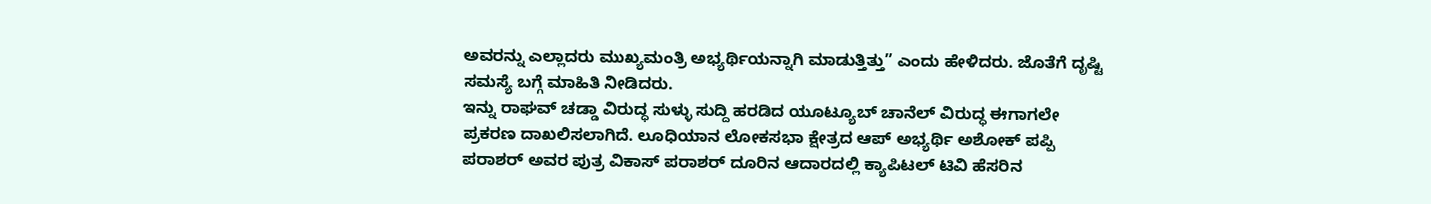ಅವರನ್ನು ಎಲ್ಲಾದರು ಮುಖ್ಯಮಂತ್ರಿ ಅಭ್ಯರ್ಥಿಯನ್ನಾಗಿ ಮಾಡುತ್ತಿತ್ತು” ಎಂದು ಹೇಳಿದರು. ಜೊತೆಗೆ ದೃಷ್ಟಿ ಸಮಸ್ಯೆ ಬಗ್ಗೆ ಮಾಹಿತಿ ನೀಡಿದರು.
ಇನ್ನು ರಾಘವ್ ಚಡ್ಡಾ ವಿರುದ್ಧ ಸುಳ್ಳು ಸುದ್ದಿ ಹರಡಿದ ಯೂಟ್ಯೂಬ್ ಚಾನೆಲ್ ವಿರುದ್ಧ ಈಗಾಗಲೇ ಪ್ರಕರಣ ದಾಖಲಿಸಲಾಗಿದೆ. ಲೂಧಿಯಾನ ಲೋಕಸಭಾ ಕ್ಷೇತ್ರದ ಆಪ್ ಅಭ್ಯರ್ಥಿ ಅಶೋಕ್ ಪಪ್ಪಿ ಪರಾಶರ್ ಅವರ ಪುತ್ರ ವಿಕಾಸ್ ಪರಾಶರ್ ದೂರಿನ ಆದಾರದಲ್ಲಿ ಕ್ಯಾಪಿಟಲ್ ಟಿವಿ ಹೆಸರಿನ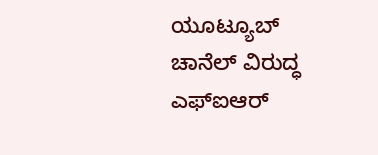ಯೂಟ್ಯೂಬ್ ಚಾನೆಲ್ ವಿರುದ್ಧ ಎಫ್ಐಆರ್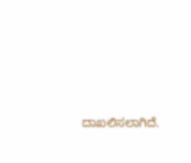ದಾಖಲಿಸಲಾಗಿದೆ.